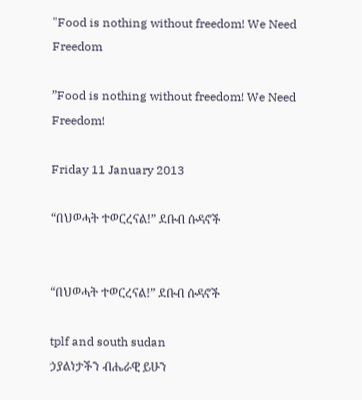"Food is nothing without freedom! We Need Freedom

”Food is nothing without freedom! We Need Freedom!

Friday 11 January 2013

“በህወሓት ተወርረናል!” ደቡብ ሱዳኖች


“በህወሓት ተወርረናል!” ደቡብ ሱዳኖች

tplf and south sudan
ኃያልነታችን ብሔራዊ ይሁን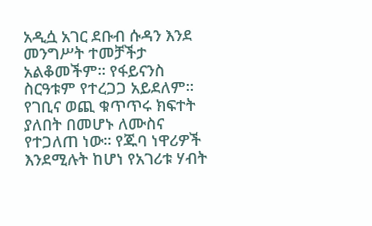አዲሷ አገር ደቡብ ሱዳን እንደ መንግሥት ተመቻችታ አልቆመችም። የፋይናንስ ስርዓቱም የተረጋጋ አይደለም። የገቢና ወጪ ቁጥጥሩ ክፍተት ያለበት በመሆኑ ለሙስና የተጋለጠ ነው። የጁባ ነዋሪዎች እንደሚሉት ከሆነ የአገሪቱ ሃብት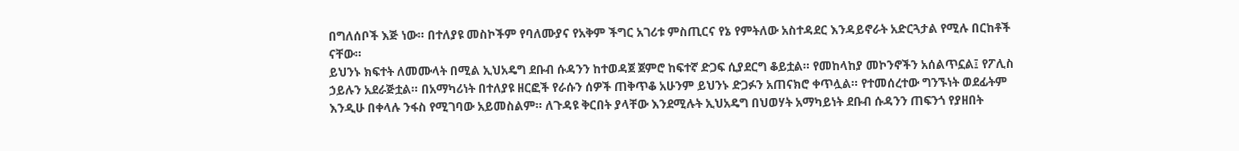በግለሰቦች እጅ ነው። በተለያዩ መስኮችም የባለሙያና የአቅም ችግር አገሪቱ ምስጢርና የኔ የምትለው አስተዳደር እንዳይኖራት አድርጓታል የሚሉ በርከቶች ናቸው።
ይህንኑ ክፍተት ለመሙላት በሚል ኢህአዴግ ደቡብ ሱዳንን ከተወዳጀ ጀምሮ ከፍተኛ ድጋፍ ሲያደርግ ቆይቷል። የመከላከያ መኮንኖችን አሰልጥኗል፤ የፖሊስ ኃይሉን አደራጅቷል። በአማካሪነት በተለያዩ ዘርፎች የራሱን ሰዎች ጠቅጥቆ አሁንም ይህንኑ ድጋፉን አጠናክሮ ቀጥሏል። የተመሰረተው ግንኙነት ወደፊትም እንዲሁ በቀላሉ ንፋስ የሚገባው አይመስልም። ለጉዳዩ ቅርበት ያላቸው እንደሚሉት ኢህአዴግ በህወሃት አማካይነት ደቡብ ሱዳንን ጠፍንጎ የያዘበት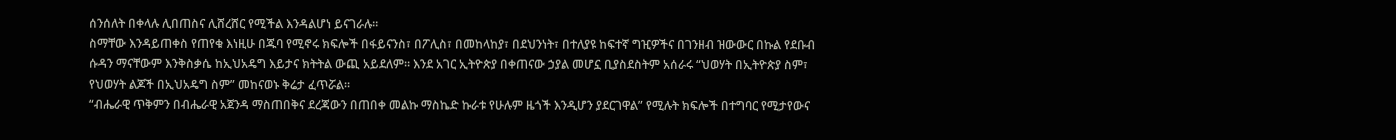ሰንሰለት በቀላሉ ሊበጠስና ሊሸረሸር የሚችል እንዳልሆነ ይናገራሉ።
ስማቸው እንዳይጠቀስ የጠየቁ እነዚሁ በጁባ የሚኖሩ ክፍሎች በፋይናንስ፣ በፖሊስ፣ በመከላከያ፣ በደህንነት፣ በተለያዩ ከፍተኛ ግዢዎችና በገንዘብ ዝውውር በኩል የደቡብ ሱዳን ማናቸውም እንቅስቃሴ ከኢህአዴግ እይታና ክትትል ውጪ አይደለም። እንደ አገር ኢትዮጵያ በቀጠናው ኃያል መሆኗ ቢያስደስትም አሰራሩ “ህወሃት በኢትዮጵያ ስም፣ የህወሃት ልጆች በኢህአዴግ ስም” መከናወኑ ቅሬታ ፈጥሯል።
“ብሔራዊ ጥቅምን በብሔራዊ አጀንዳ ማስጠበቅና ደረጃውን በጠበቀ መልኩ ማስኬድ ኩራቱ የሁሉም ዜጎች እንዲሆን ያደርገዋል” የሚሉት ክፍሎች በተግባር የሚታየውና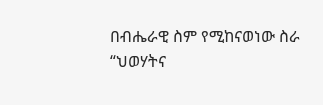በብሔራዊ ስም የሚከናወነው ስራ “ህወሃትና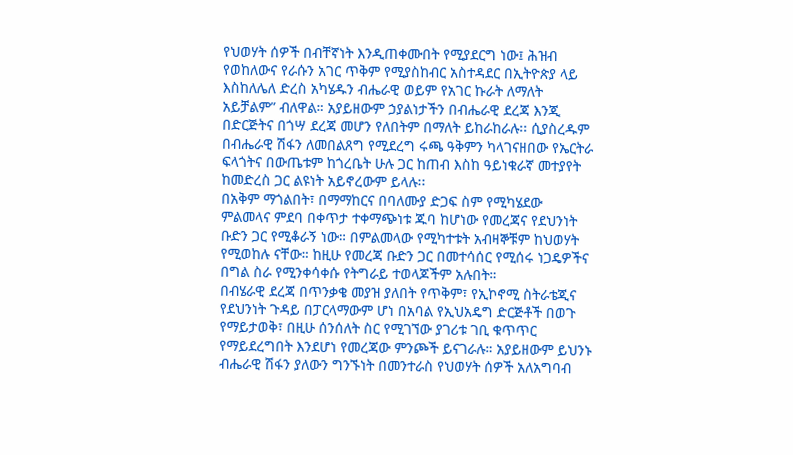የህወሃት ሰዎች በብቸኛነት እንዲጠቀሙበት የሚያደርግ ነው፤ ሕዝብ የወከለውና የራሱን አገር ጥቅም የሚያስከብር አስተዳደር በኢትዮጵያ ላይ እስከለሌለ ድረስ አካሄዱን ብሔራዊ ወይም የአገር ኩራት ለማለት አይቻልም” ብለዋል። አያይዘውም ኃያልነታችን በብሔራዊ ደረጃ እንጂ በድርጅትና በጎሣ ደረጃ መሆን የለበትም በማለት ይከራከራሉ፡፡ ሲያስረዱም በብሔራዊ ሽፋን ለመበልጸግ የሚደረግ ሩጫ ዓቅምን ካላገናዘበው የኤርትራ ፍላጎትና በውጤቱም ከጎረቤት ሁሉ ጋር ከጠብ እስከ ዓይነቁራኛ መተያየት ከመድረስ ጋር ልዩነት አይኖረውም ይላሉ፡፡
በአቅም ማጎልበት፣ በማማከርና በባለሙያ ድጋፍ ስም የሚካሄደው ምልመላና ምደባ በቀጥታ ተቀማጭነቱ ጁባ ከሆነው የመረጃና የደህንነት ቡድን ጋር የሚቆራኝ ነው። በምልመላው የሚካተቱት አብዛኞቹም ከህወሃት የሚወከሉ ናቸው። ከዚሁ የመረጃ ቡድን ጋር በመተሳሰር የሚሰሩ ነጋዴዎችና በግል ስራ የሚንቀሳቀሱ የትግራይ ተወላጆችም አሉበት።
በብሄራዊ ደረጃ በጥንቃቄ መያዝ ያለበት የጥቅም፣ የኢኮኖሚ ስትራቴጂና የደህንነት ጉዳይ በፓርላማውም ሆነ በአባል የኢህአዴግ ድርጅቶች በወጉ የማይታወቅ፣ በዚሁ ሰንሰለት ስር የሚገኘው ያገሪቱ ገቢ ቁጥጥር የማይደረግበት እንደሆነ የመረጃው ምንጮች ይናገራሉ። አያይዘውም ይህንኑ ብሔራዊ ሽፋን ያለውን ግንኙነት በመንተራስ የህወሃት ሰዎች አለአግባብ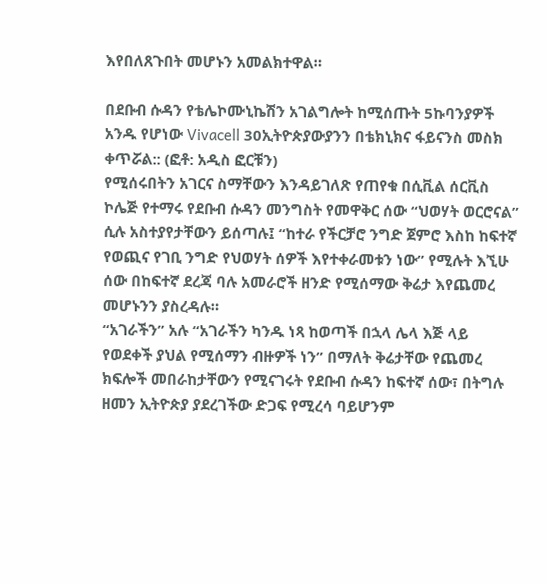እየበለጸጉበት መሆኑን አመልክተዋል።

በደቡብ ሱዳን የቴሌኮሙኒኬሽን አገልግሎት ከሚሰጡት 5ኩባንያዎች አንዱ የሆነው Vivacell 30ኢትዮጵያውያንን በቴክኒክና ፋይናንስ መስክ ቀጥሯል:: (ፎቶ: አዲስ ፎርቹን)
የሚሰሩበትን አገርና ስማቸውን እንዳይገለጽ የጠየቁ በሲቪል ሰርቪስ ኮሌጅ የተማሩ የደቡብ ሱዳን መንግስት የመዋቅር ሰው “ህወሃት ወርሮናል” ሲሉ አስተያየታቸውን ይሰጣሉ፤ “ከተራ የችርቻሮ ንግድ ጀምሮ እስከ ከፍተኛ የወጪና የገቢ ንግድ የህወሃት ሰዎች እየተቀራመቱን ነው” የሚሉት እኚሁ ሰው በከፍተኛ ደረጃ ባሉ አመራሮች ዘንድ የሚሰማው ቅሬታ እየጨመረ መሆኑንን ያስረዳሉ።
“አገራችን” አሉ “አገራችን ካንዱ ነጻ ከወጣች በኋላ ሌላ እጅ ላይ የወደቀች ያህል የሚሰማን ብዙዎች ነን” በማለት ቅሬታቸው የጨመረ ክፍሎች መበራከታቸውን የሚናገሩት የደቡብ ሱዳን ከፍተኛ ሰው፣ በትግሉ ዘመን ኢትዮጵያ ያደረገችው ድጋፍ የሚረሳ ባይሆንም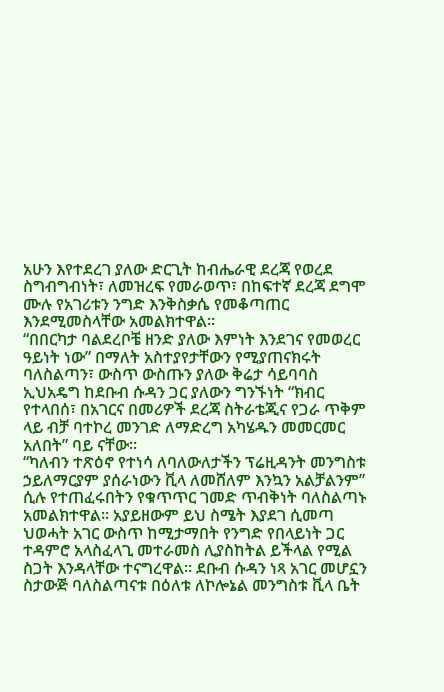አሁን እየተደረገ ያለው ድርጊት ከብሔራዊ ደረጃ የወረደ ስግብግብነት፣ ለመዝረፍ የመራወጥ፣ በከፍተኛ ደረጃ ደግሞ ሙሉ የአገሪቱን ንግድ እንቅስቃሴ የመቆጣጠር እንደሚመስላቸው አመልክተዋል።
“በበርካታ ባልደረቦቼ ዘንድ ያለው እምነት እንደገና የመወረር ዓይነት ነው” በማለት አስተያየታቸውን የሚያጠናክሩት ባለስልጣን፣ ውስጥ ውስጡን ያለው ቅሬታ ሳይባባስ ኢህአዴግ ከደቡብ ሱዳን ጋር ያለውን ግንኙነት “ክብር የተላበሰ፣ በአገርና በመሪዎች ደረጃ ስትራቴጂና የጋራ ጥቅም ላይ ብቻ ባተኮረ መንገድ ለማድረግ አካሄዱን መመርመር አለበት” ባይ ናቸው።
“ካለብን ተጽዕኖ የተነሳ ለባለውለታችን ፕሬዚዳንት መንግስቱ ኃይለማርያም ያሰራነውን ቪላ ለመሸለም እንኳን አልቻልንም” ሲሉ የተጠፈሩበትን የቁጥጥር ገመድ ጥብቅነት ባለስልጣኑ አመልክተዋል። አያይዘውም ይህ ስሜት እያደገ ሲመጣ ህወሓት አገር ውስጥ ከሚታማበት የንግድ የበላይነት ጋር ተዳምሮ አላስፈላጊ መተራመስ ሊያስከትል ይችላል የሚል ስጋት እንዳላቸው ተናግረዋል። ደቡብ ሱዳን ነጻ አገር መሆኗን ስታውጅ ባለስልጣናቱ በዕለቱ ለኮሎኔል መንግስቱ ቪላ ቤት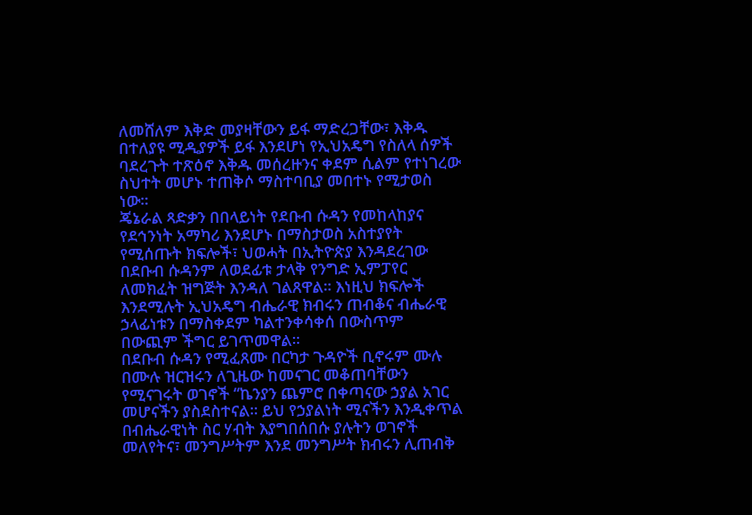ለመሸለም እቅድ መያዛቸውን ይፋ ማድረጋቸው፣ እቅዱ በተለያዩ ሚዲያዎች ይፋ እንደሆነ የኢህአዴግ የስለላ ሰዎች ባደረጉት ተጽዕኖ እቅዱ መሰረዙንና ቀደም ሲልም የተነገረው ስህተት መሆኑ ተጠቅሶ ማስተባቢያ መበተኑ የሚታወስ ነው።
ጄኔራል ጻድቃን በበላይነት የደቡብ ሱዳን የመከላከያና የደኅንነት አማካሪ እንደሆኑ በማስታወስ አስተያየት የሚሰጡት ክፍሎች፣ ህወሓት በኢትዮጵያ እንዳደረገው በደቡብ ሱዳንም ለወደፊቱ ታላቅ የንግድ ኢምፓየር ለመክፈት ዝግጅት እንዳለ ገልጸዋል። እነዚህ ክፍሎች እንደሚሉት ኢህአዴግ ብሔራዊ ክብሩን ጠብቆና ብሔራዊ ኃላፊነቱን በማስቀደም ካልተንቀሳቀሰ በውስጥም በውጪም ችግር ይገጥመዋል።
በደቡብ ሱዳን የሚፈጸሙ በርካታ ጉዳዮች ቢኖሩም ሙሉ በሙሉ ዝርዝሩን ለጊዜው ከመናገር መቆጠባቸውን የሚናገሩት ወገኖች “ኬንያን ጨምሮ በቀጣናው ኃያል አገር መሆናችን ያስደስተናል። ይህ የኃያልነት ሚናችን እንዲቀጥል በብሔራዊነት ስር ሃብት እያግበሰበሱ ያሉትን ወገኖች መለየትና፣ መንግሥትም እንደ መንግሥት ክብሩን ሊጠብቅ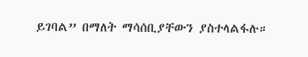ይገባል” በማለት ማሳሰቢያቸውን ያስተላልፋሉ።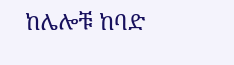ከሌሎቹ ከባድ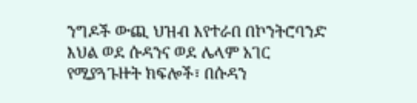ንግዶች ውጪ ህዝብ እየተራበ በኮንትሮባንድ እህል ወደ ሱዳንና ወደ ሌላም አገር የሚያጓጉዙት ክፍሎች፣ በሱዳን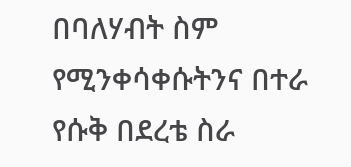በባለሃብት ስም የሚንቀሳቀሱትንና በተራ የሱቅ በደረቴ ስራ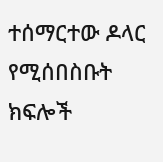ተሰማርተው ዶላር የሚሰበስቡት ክፍሎች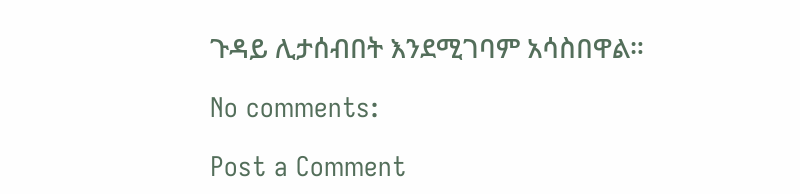ጉዳይ ሊታሰብበት እንደሚገባም አሳስበዋል።

No comments:

Post a Comment